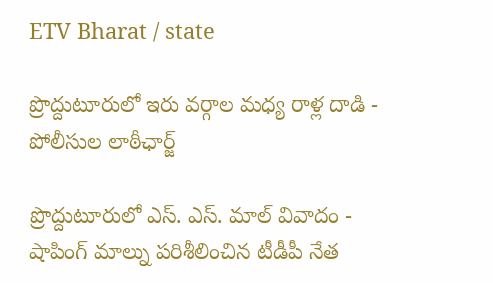ETV Bharat / state

ప్రొద్దుటూరులో ఇరు వర్గాల మధ్య రాళ్ల దాడి - పోలీసుల లాఠీఛార్జ్‌

ప్రొద్దుటూరులో ఎస్. ఎస్. మాల్ వివాదం - షాపింగ్ మాల్ను పరిశీలించిన టీడీపీ నేత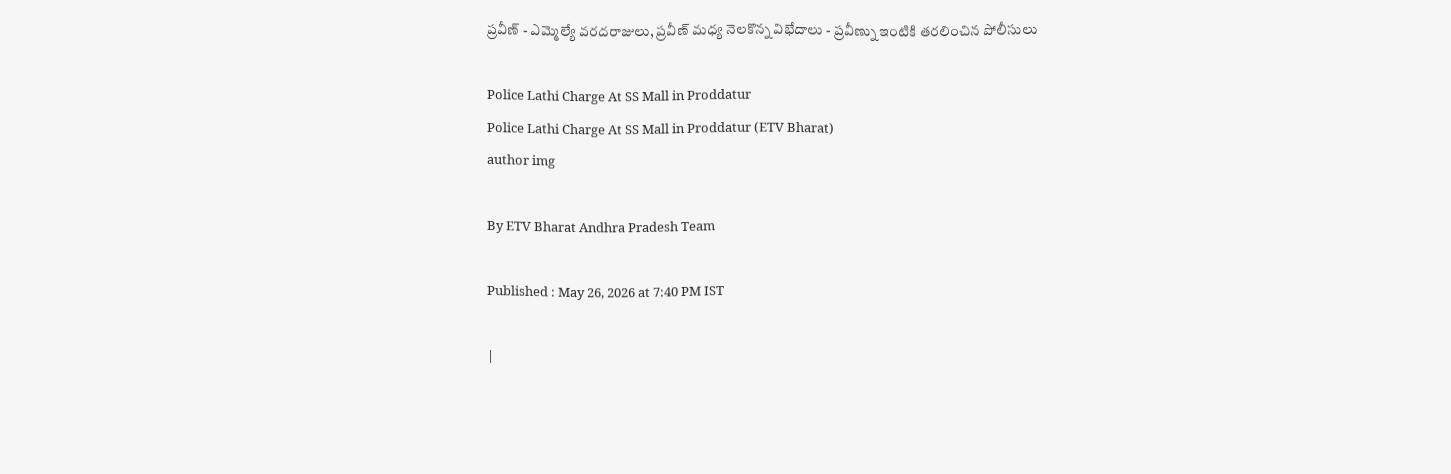ప్రవీణ్ - ఎమ్మెల్యే వరదరాజులు, ప్రవీణ్ మధ్య నెలకొన్న విభేదాలు - ప్రవీణ్ను ఇంటికి తరలించిన పోలీసులు

Police Lathi Charge At SS Mall in Proddatur
Police Lathi Charge At SS Mall in Proddatur (ETV Bharat)
author img

By ETV Bharat Andhra Pradesh Team

Published : May 26, 2026 at 7:40 PM IST

|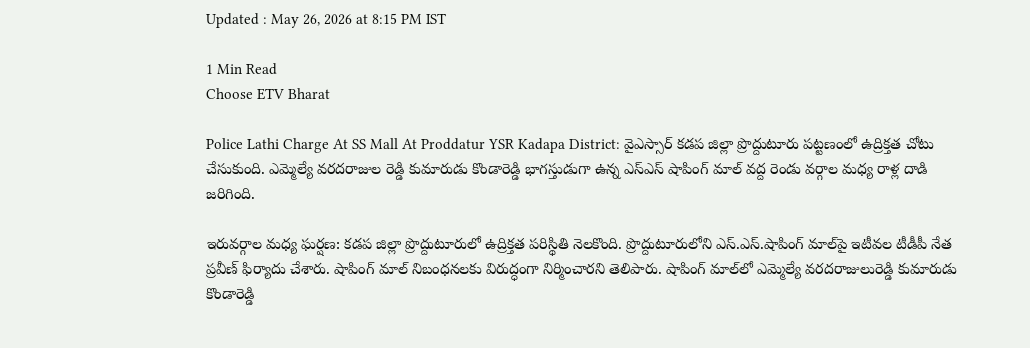Updated : May 26, 2026 at 8:15 PM IST

1 Min Read
Choose ETV Bharat

Police Lathi Charge At SS Mall At Proddatur YSR Kadapa District: వైఎస్సార్ కడప జిల్లా ప్రొద్దుటూరు పట్టణంలో ఉద్రిక్తత చోటు చేసుకుంది. ఎమ్మెల్యే వరదరాజుల రెడ్డి కుమారుడు కొండారెడ్డి భాగస్తుడుగా ఉన్న ఎస్ఎస్ షాపింగ్ మాల్ వద్ద రెండు వర్గాల మధ్య రాళ్ల దాడి జరిగింది.

ఇరువర్గాల మధ్య ఘర్షణ: కడప జిల్లా ప్రొద్దుటూరులో ఉద్రిక్తత పరిస్థితి నెలకొంది. ప్రొద్దుటూరులోని ఎస్.ఎస్.షాపింగ్‌ మాల్‌పై ఇటీవల టీడీపీ నేత ప్రవీణ్‌ ఫిర్యాదు చేశారు. షాపింగ్ మాల్ నిబంధనలకు విరుద్ధంగా నిర్మించారని తెలిపారు. షాపింగ్‌ మాల్‌లో ఎమ్మెల్యే వరదరాజులురెడ్డి కుమారుడు కొండారెడ్డి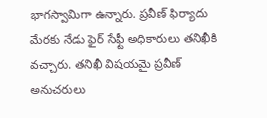భాగస్వామిగా ఉన్నారు. ప్రవీణ్‌ ఫిర్యాదు మేరకు నేడు ఫైర్ సేఫ్టీ అధికారులు తనిఖీకి వచ్చారు. తనిఖీ విషయమై ప్రవీణ్ అనుచరులు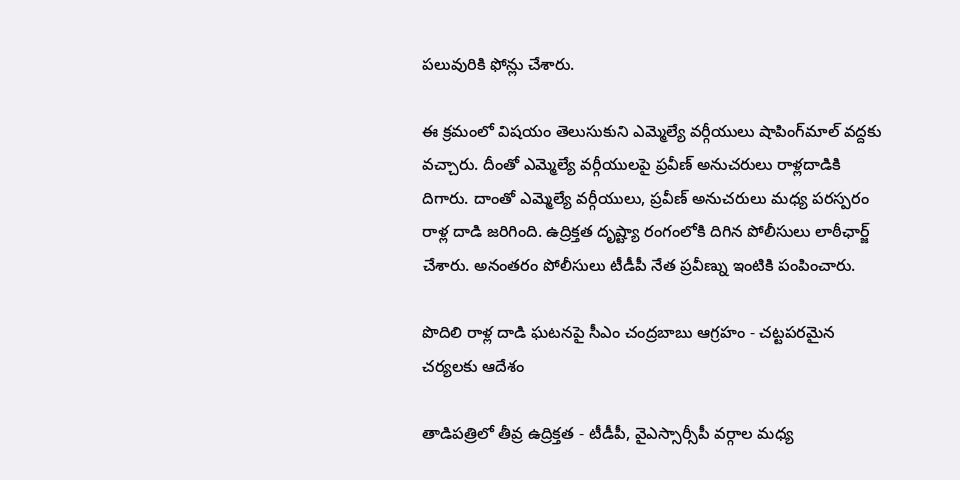పలువురికి ఫోన్లు చేశారు.

ఈ క్రమంలో విషయం తెలుసుకుని ఎమ్మెల్యే వర్గీయులు షాపింగ్‌మాల్ వద్దకు వచ్చారు. దీంతో ఎమ్మెల్యే వర్గీయులపై ప్రవీణ్ అనుచరులు రాళ్లదాడికి దిగారు. దాంతో ఎమ్మెల్యే వర్గీయులు, ప్రవీణ్ అనుచరులు మధ్య పరస్పరం రాళ్ల దాడి జరిగింది. ఉద్రిక్తత దృష్ట్యా రంగంలోకి దిగిన పోలీసులు లాఠీఛార్జ్‌ చేశారు. అనంతరం పోలీసులు టీడీపీ నేత ప్రవీణ్ను ఇంటికి పంపించారు.

పొదిలి రాళ్ల దాడి ఘటనపై సీఎం చంద్రబాబు ఆగ్రహం - చట్టపరమైన చర్యలకు ఆదేశం

తాడిపత్రిలో తీవ్ర ఉద్రిక్తత - టీడీపీ, వైఎస్సార్సీపీ వర్గాల మధ్య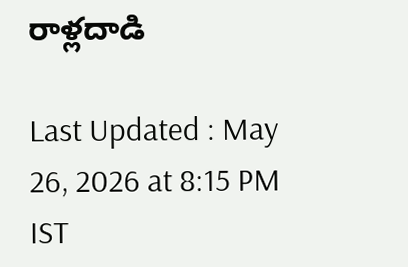రాళ్లదాడి

Last Updated : May 26, 2026 at 8:15 PM IST